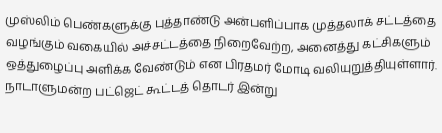முஸ்லிம் பெண்களுக்கு புத்தாண்டு அன்பளிப்பாக முத்தலாக் சட்டத்தை வழங்கும் வகையில் அச்சட்டத்தை நிறைவேற்ற, அனைத்து கட்சிகளும் ஒத்துழைப்பு அளிக்க வேண்டும் என பிரதமர் மோடி வலியுறுத்தியுள்ளார்.
நாடாளுமன்ற பட்ஜெட் கூட்டத் தொடர் இன்று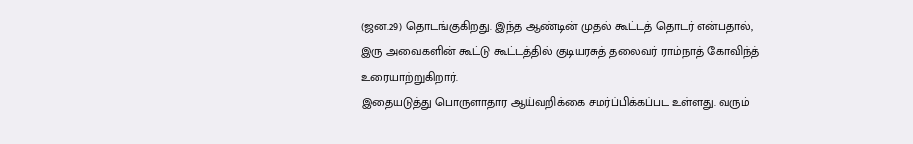(ஜன.29) தொடங்குகிறது. இந்த ஆண்டின் முதல் கூட்டத் தொடர் என்பதால், இரு அவைகளின் கூட்டு கூட்டத்தில் குடியரசுத் தலைவர் ராம்நாத் கோவிந்த் உரையாற்றுகிறார்.
இதையடுத்து பொருளாதார ஆய்வறிக்கை சமர்ப்பிக்கப்பட உள்ளது. வரும்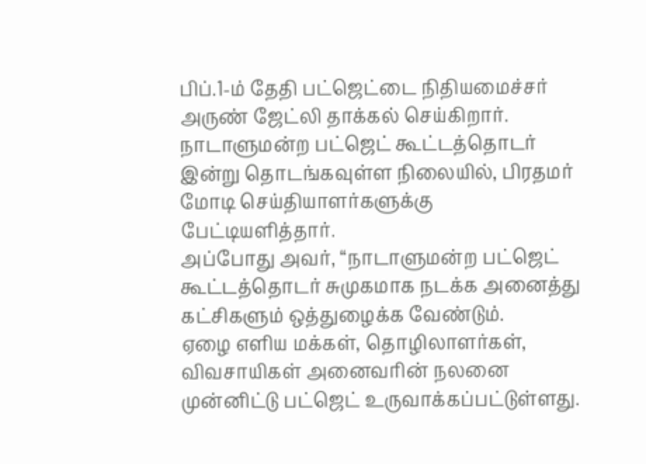பிப்.1-ம் தேதி பட்ஜெட்டை நிதியமைச்சர் அருண் ஜேட்லி தாக்கல் செய்கிறார்.
நாடாளுமன்ற பட்ஜெட் கூட்டத்தொடர் இன்று தொடங்கவுள்ள நிலையில், பிரதமர் மோடி செய்தியாளர்களுக்கு பேட்டியளித்தார்.
அப்போது அவர், ‘‘நாடாளுமன்ற பட்ஜெட் கூட்டத்தொடர் சுமுகமாக நடக்க அனைத்து கட்சிகளும் ஒத்துழைக்க வேண்டும்.
ஏழை எளிய மக்கள், தொழிலாளர்கள், விவசாயிகள் அனைவரின் நலனை முன்னிட்டு பட்ஜெட் உருவாக்கப்பட்டுள்ளது.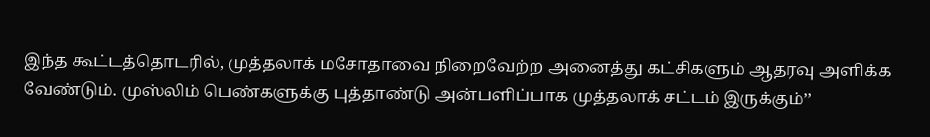இந்த கூட்டத்தொடரில், முத்தலாக் மசோதாவை நிறைவேற்ற அனைத்து கட்சிகளும் ஆதரவு அளிக்க வேண்டும். முஸ்லிம் பெண்களுக்கு புத்தாண்டு அன்பளிப்பாக முத்தலாக் சட்டம் இருக்கும்’’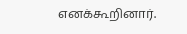எனக்கூறினார்.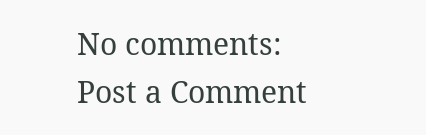No comments:
Post a Comment